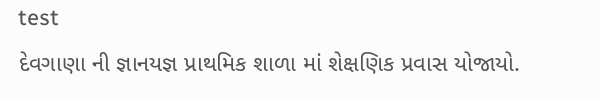test
દેવગાણા ની જ્ઞાનયજ્ઞ પ્રાથમિક શાળા માં શેક્ષણિક પ્રવાસ યોજાયો.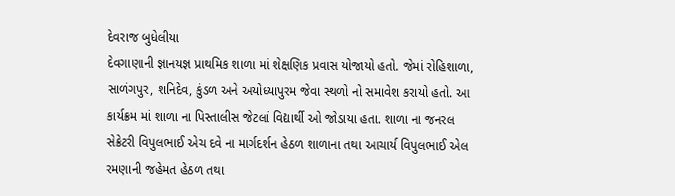દેવરાજ બુધેલીયા
દેવગાણાની જ્ઞાનયજ્ઞ પ્રાથમિક શાળા માં શેક્ષણિક પ્રવાસ યોજાયો હતો. જેમાં રોહિશાળા, સાળંગપુર, શનિદેવ, કુંડળ અને અયોધ્યાપુરમ જેવા સ્થળો નો સમાવેશ કરાયો હતો. આ કાર્યક્રમ માં શાળા ના પિસ્તાલીસ જેટલાં વિદ્યાર્થી ઓ જોડાયા હતા. શાળા ના જનરલ સેક્રેટરી વિપુલભાઈ એચ દવે ના માર્ગદર્શન હેઠળ શાળાના તથા આચાર્ય વિપુલભાઈ એલ રમણાની જહેમત હેઠળ તથા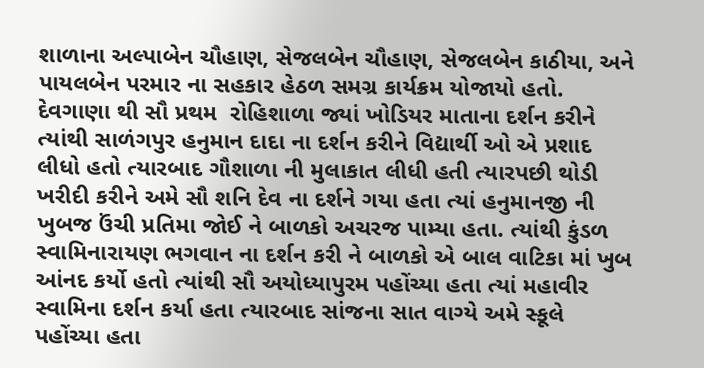શાળાના અલ્પાબેન ચૌહાણ, સેજલબેન ચૌહાણ, સેજલબેન કાઠીયા, અને પાયલબેન પરમાર ના સહકાર હેઠળ સમગ્ર કાર્યક્રમ યોજાયો હતો. દેવગાણા થી સૌ પ્રથમ  રોહિશાળા જ્યાં ખોડિયર માતાના દર્શન કરીને ત્યાંથી સાળંગપુર હનુમાન દાદા ના દર્શન કરીને વિદ્યાર્થી ઓ એ પ્રશાદ લીધો હતો ત્યારબાદ ગૌશાળા ની મુલાકાત લીધી હતી ત્યારપછી થોડી ખરીદી કરીને અમે સૌ શનિ દેવ ના દર્શને ગયા હતા ત્યાં હનુમાનજી ની ખુબજ ઉંચી પ્રતિમા જોઈ ને બાળકો અચરજ પામ્યા હતા. ત્યાંથી કુંડળ સ્વામિનારાયણ ભગવાન ના દર્શન કરી ને બાળકો એ બાલ વાટિકા માં ખુબ આંનદ કર્યો હતો ત્યાંથી સૌ અયોધ્યાપુરમ પહોંચ્યા હતા ત્યાં મહાવીર સ્વામિના દર્શન કર્યા હતા ત્યારબાદ સાંજના સાત વાગ્યે અમે સ્કૂલે પહોંચ્યા હતા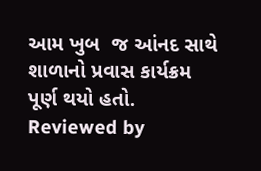આમ ખુબ  જ આંનદ સાથે શાળાનો પ્રવાસ કાર્યક્રમ પૂર્ણ થયો હતો.
Reviewed by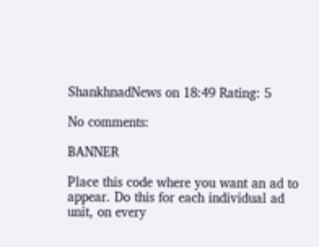ShankhnadNews on 18:49 Rating: 5

No comments:

BANNER

Place this code where you want an ad to appear. Do this for each individual ad unit, on every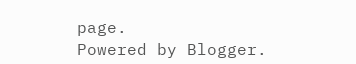page.
Powered by Blogger.